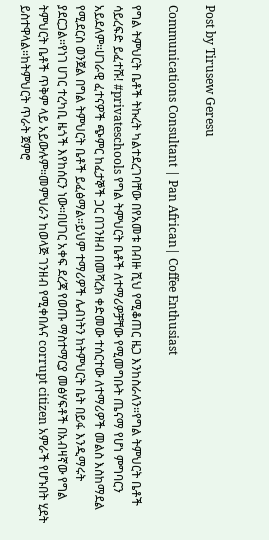Post by Tirusew Geresu

Communications Consultant | Pan African| Coffee Enthusiast

የግል ትምህርት ቤቶች ትኩረት ካልተደረገባቸው በየአመቱ በብዙ ሺህ የሚቆጠር ዜጋ እንከስራለን።የግል ትምህርት ቤቶች ሳይረፍድ ይፈተሹ! #privateschools የግል ትምህርት ቤቶች ለተማሪዎቻቸው የሚመግቡት ጤናማ የሆነ ምግባርን አይደለም።ሀገራዊ ፈተናዎች ጭምር ከፈታኞች ጋር በገንዘብ በመሻረክ ቀድመው ተሰርተው ለተማሪዎች መልስ እስከማደል የሚደርስ ወንጀል በግል ትምህርት ቤቶች ይፈፅማል።ይህም ተማሪዎች ሌብነትን ከትምህርት ቤት በይፋ እንዲማሩት ያደርጋል።የነገ ሀገር ተረካቢ ዜጎች እየከሰርን ነው።በሀገር አቀፍ ደረጃ የወጡ ማስተማርያ መፅሃፍቶች በአብዛኛው የግል ትምህርት ቤቶች ጥቅም ላይ አይውሉም።መምህራን ከወላጅ ገንዘብ የሚቀበሉና corrupt citizen አምራች የሆኑበት ሂደት ይስተዋላል።ከትምህርት ጥራት ጀምሮ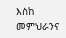እስከ መምህራንና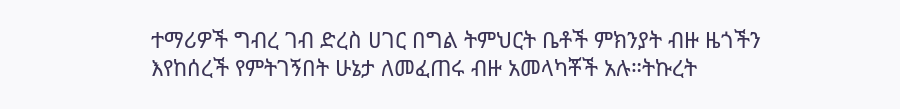ተማሪዎች ግብረ ገብ ድረስ ሀገር በግል ትምህርት ቤቶች ምክንያት ብዙ ዜጎችን እየከሰረች የምትገኝበት ሁኔታ ለመፈጠሩ ብዙ አመላካቾች አሉ።ትኩረት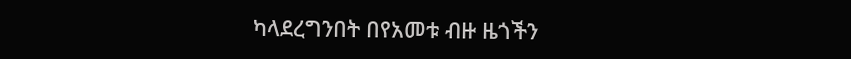ካላደረግንበት በየአመቱ ብዙ ዜጎችን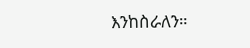እንከስራለን።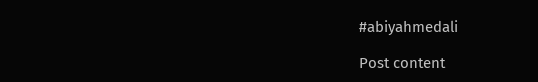#abiyahmedali

Post content